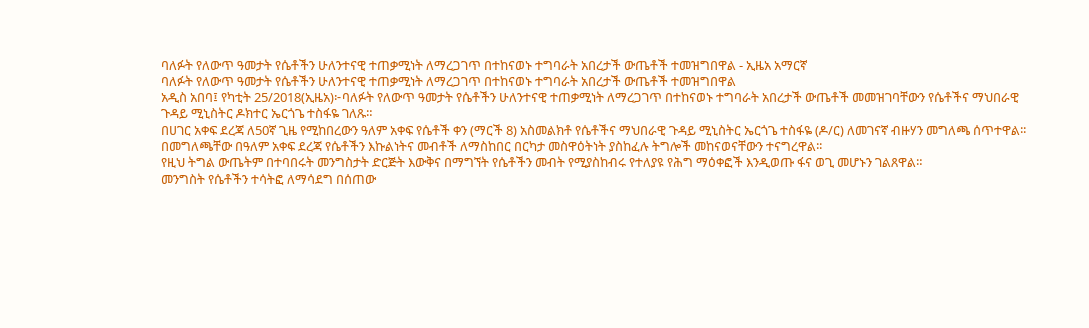ባለፉት የለውጥ ዓመታት የሴቶችን ሁለንተናዊ ተጠቃሚነት ለማረጋገጥ በተከናወኑ ተግባራት አበረታች ውጤቶች ተመዝግበዋል - ኢዜአ አማርኛ
ባለፉት የለውጥ ዓመታት የሴቶችን ሁለንተናዊ ተጠቃሚነት ለማረጋገጥ በተከናወኑ ተግባራት አበረታች ውጤቶች ተመዝግበዋል
አዲስ አበባ፤ የካቲት 25/2018(ኢዜአ)፦ባለፉት የለውጥ ዓመታት የሴቶችን ሁለንተናዊ ተጠቃሚነት ለማረጋገጥ በተከናወኑ ተግባራት አበረታች ውጤቶች መመዝገባቸውን የሴቶችና ማህበራዊ ጉዳይ ሚኒስትር ዶክተር ኤርጎጌ ተስፋዬ ገለጹ።
በሀገር አቀፍ ደረጃ ለ50ኛ ጊዜ የሚከበረውን ዓለም አቀፍ የሴቶች ቀን (ማርች 8) አስመልክቶ የሴቶችና ማህበራዊ ጉዳይ ሚኒስትር ኤርጎጌ ተስፋዬ (ዶ/ር) ለመገናኛ ብዙሃን መግለጫ ሰጥተዋል፡፡
በመግለጫቸው በዓለም አቀፍ ደረጃ የሴቶችን እኩልነትና መብቶች ለማስከበር በርካታ መስዋዕትነት ያስከፈሉ ትግሎች መከናወናቸውን ተናግረዋል፡፡
የዚህ ትግል ውጤትም በተባበሩት መንግስታት ድርጅት እውቅና በማግኘት የሴቶችን መብት የሚያስከብሩ የተለያዩ የሕግ ማዕቀፎች እንዲወጡ ፋና ወጊ መሆኑን ገልጸዋል።
መንግስት የሴቶችን ተሳትፎ ለማሳደግ በሰጠው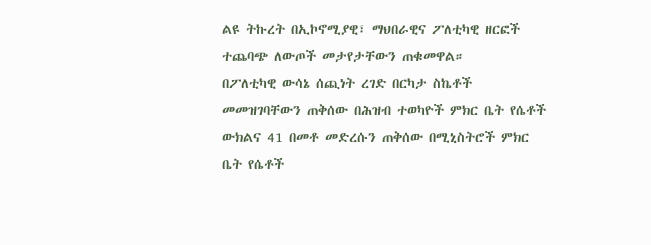ልዩ ትኩረት በኢኮኖሚያዊ፣ ማህበራዊና ፖለቲካዊ ዘርፎች ተጨባጭ ለውጦች መታየታቸውን ጠቁመዋል።
በፖለቲካዊ ውሳኔ ሰጪነት ረገድ በርካታ ስኬቶች መመዝገባቸውን ጠቅሰው በሕዝብ ተወካዮች ምክር ቤት የሴቶች ውክልና 41 በመቶ መድረሱን ጠቅሰው በሚኒስትሮች ምክር ቤት የሴቶች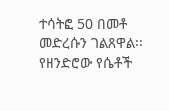ተሳትፎ 50 በመቶ መድረሱን ገልጸዋል፡፡
የዘንድሮው የሴቶች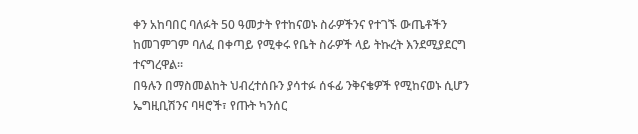ቀን አከባበር ባለፉት 50 ዓመታት የተከናወኑ ስራዎችንና የተገኙ ውጤቶችን ከመገምገም ባለፈ በቀጣይ የሚቀሩ የቤት ስራዎች ላይ ትኩረት እንደሚያደርግ ተናግረዋል፡፡
በዓሉን በማስመልከት ህብረተሰቡን ያሳተፉ ሰፋፊ ንቅናቄዎች የሚከናወኑ ሲሆን ኤግዚቢሽንና ባዛሮች፣ የጡት ካንሰር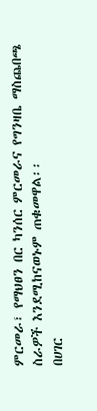ምርመራ፣ የማህፀን በር ካንሰር ምርመራና የግንዛቤ ማስጨበጫ ስራዎች እንደሚከናወኑም ጠቁመዋል፡፡
በሀገር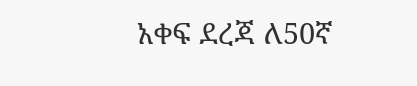አቀፍ ደረጃ ለ50ኛ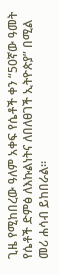ጊዜ የሚከበረው ዓለም አቀፍ የሴቶች ቀን “50ኛው ዓመት የሴቶች ድምፅ ለእኩልነትና ለበለፀገች ኢትዮጵያ” በሚል መሪ ሐሳብ ይከበራል።